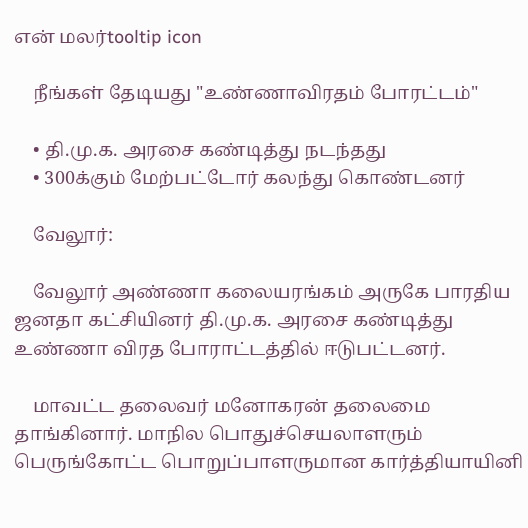என் மலர்tooltip icon

    நீங்கள் தேடியது "உண்ணாவிரதம் போரட்டம்"

    • தி.மு.க. அரசை கண்டித்து நடந்தது
    • 300க்கும் மேற்பட்டோர் கலந்து கொண்டனர்

    வேலூர்:

    வேலூர் அண்ணா கலையரங்கம் அருகே பாரதிய ஜனதா கட்சியினர் தி.மு.க. அரசை கண்டித்து உண்ணா விரத போராட்டத்தில் ஈடுபட்டனர்.

    மாவட்ட தலைவர் மனோகரன் தலைமை தாங்கினார். மாநில பொதுச்செயலாளரும் பெருங்கோட்ட பொறுப்பாளருமான கார்த்தியாயினி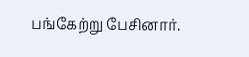பங்கேற்று பேசினார்.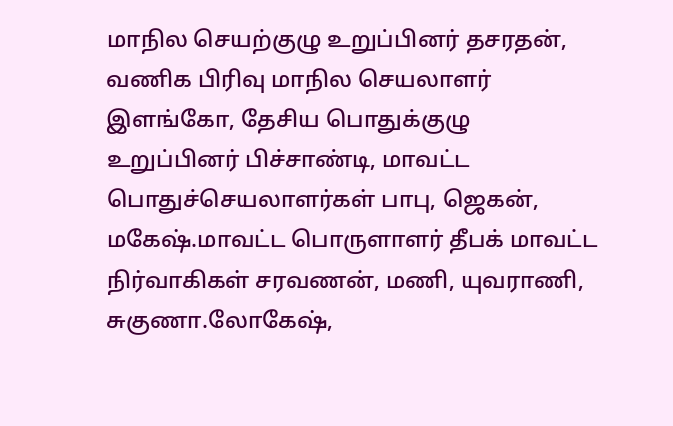மாநில செயற்குழு உறுப்பினர் தசரதன், வணிக பிரிவு மாநில செயலாளர் இளங்கோ, தேசிய பொதுக்குழு உறுப்பினர் பிச்சாண்டி, மாவட்ட பொதுச்செயலாளர்கள் பாபு, ஜெகன், மகேஷ்.மாவட்ட பொருளாளர் தீபக் மாவட்ட நிர்வாகிகள் சரவணன், மணி, யுவராணி, சுகுணா.லோகேஷ்,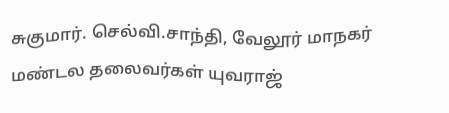சுகுமார். செல்வி.சாந்தி, வேலூர் மாநகர் மண்டல தலைவர்கள் யுவராஜ்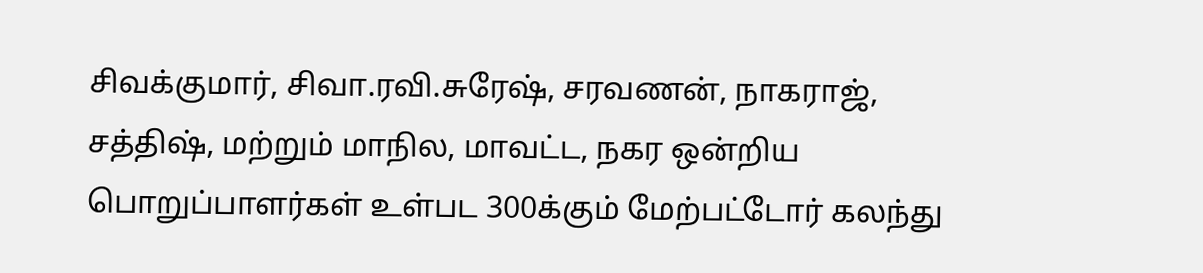சிவக்குமார், சிவா.ரவி.சுரேஷ், சரவணன், நாகராஜ், சத்திஷ், மற்றும் மாநில, மாவட்ட, நகர ஒன்றிய பொறுப்பாளர்கள் உள்பட 300க்கும் மேற்பட்டோர் கலந்து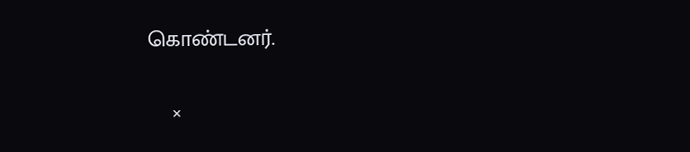கொண்டனர்.

    ×